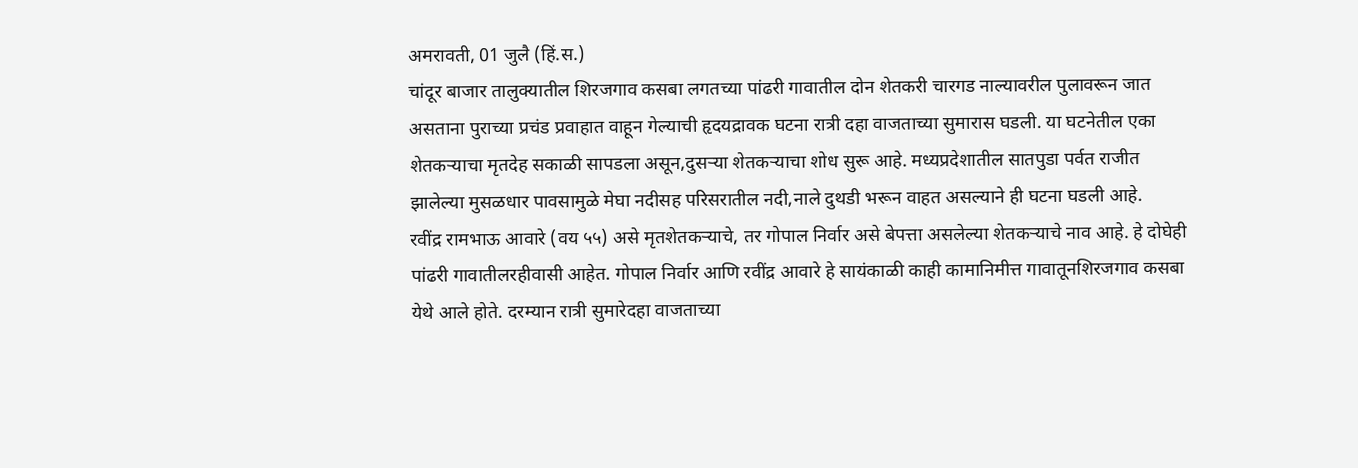अमरावती, 01 जुलै (हिं.स.)
चांदूर बाजार तालुक्यातील शिरजगाव कसबा लगतच्या पांढरी गावातील दोन शेतकरी चारगड नाल्यावरील पुलावरून जात असताना पुराच्या प्रचंड प्रवाहात वाहून गेल्याची हृदयद्रावक घटना रात्री दहा वाजताच्या सुमारास घडली. या घटनेतील एका शेतकऱ्याचा मृतदेह सकाळी सापडला असून,दुसऱ्या शेतकऱ्याचा शोध सुरू आहे. मध्यप्रदेशातील सातपुडा पर्वत राजीत झालेल्या मुसळधार पावसामुळे मेघा नदीसह परिसरातील नदी,नाले दुथडी भरून वाहत असल्याने ही घटना घडली आहे.
रवींद्र रामभाऊ आवारे (वय ५५) असे मृतशेतकऱ्याचे, तर गोपाल निर्वार असे बेपत्ता असलेल्या शेतकऱ्याचे नाव आहे. हे दोघेही पांढरी गावातीलरहीवासी आहेत. गोपाल निर्वार आणि रवींद्र आवारे हे सायंकाळी काही कामानिमीत्त गावातूनशिरजगाव कसबा येथे आले होते. दरम्यान रात्री सुमारेदहा वाजताच्या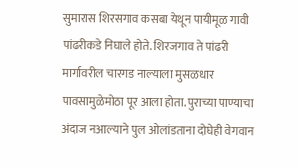सुमारास शिरसगाव कसबा येथून पायीमूळ गावी पांढरीकडे निघाले होते. शिरजगाव ते पांढरी मार्गावरील चारगड नाल्याला मुसळधार पावसामुळेमोठा पूर आला होता. पुराच्या पाण्याचा अंदाज नआल्याने पुल ओलांडताना दोघेही वेगवान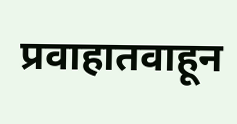प्रवाहातवाहून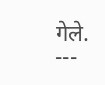गेले.
---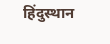हिंदुस्थान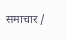समाचार /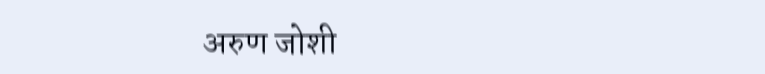अरुण जोशी